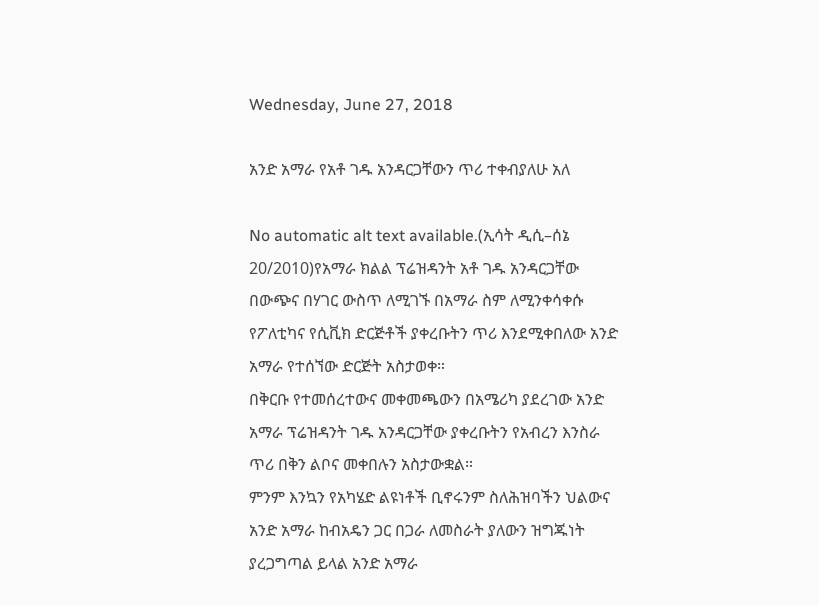Wednesday, June 27, 2018

አንድ አማራ የአቶ ገዱ አንዳርጋቸውን ጥሪ ተቀብያለሁ አለ

No automatic alt text available.(ኢሳት ዲሲ–ሰኔ 20/2010)የአማራ ክልል ፕሬዝዳንት አቶ ገዱ አንዳርጋቸው በውጭና በሃገር ውስጥ ለሚገኙ በአማራ ስም ለሚንቀሳቀሱ የፖለቲካና የሲቪክ ድርጅቶች ያቀረቡትን ጥሪ እንደሚቀበለው አንድ አማራ የተሰኘው ድርጅት አስታወቀ።
በቅርቡ የተመሰረተውና መቀመጫውን በአሜሪካ ያደረገው አንድ አማራ ፕሬዝዳንት ገዱ አንዳርጋቸው ያቀረቡትን የአብረን እንስራ ጥሪ በቅን ልቦና መቀበሉን አስታውቋል።
ምንም እንኳን የአካሄድ ልዩነቶች ቢኖሩንም ስለሕዝባችን ህልውና አንድ አማራ ከብአዴን ጋር በጋራ ለመስራት ያለውን ዝግጁነት ያረጋግጣል ይላል አንድ አማራ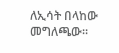ለኢሳት በላከው መግለጫው።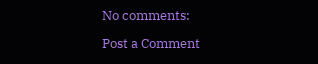No comments:

Post a Comment